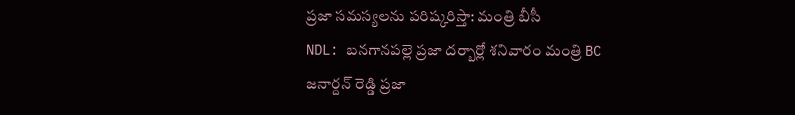ప్రజా సమస్యలను పరిష్కరిస్తా: మంత్రి బీసీ
NDL: బనగానపల్లె ప్రజా దర్బార్లో శనివారం మంత్రి BC జనార్దన్ రెడ్డి ప్రజా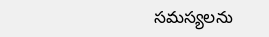సమస్యలను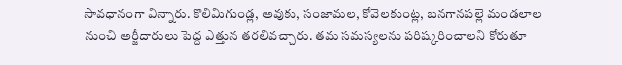సావధానంగా విన్నారు. కొలిమిగుండ్ల, అవుకు, సంజామల, కోవెలకుంట్ల, బనగానపల్లె మండలాల నుంచి అర్జీదారులు పెద్ద ఎత్తున తరలివచ్చారు. తమ సమస్యలను పరిష్కరించాలని కోరుతూ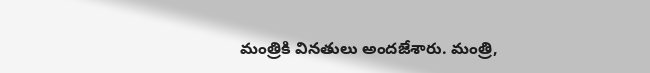మంత్రికి వినతులు అందజేశారు. మంత్రి,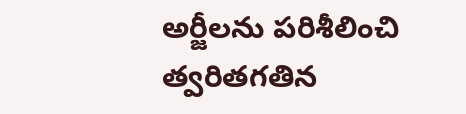అర్జీలను పరిశీలించి త్వరితగతిన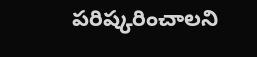పరిష్కరించాలని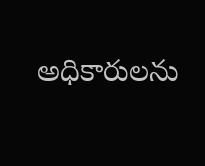అధికారులను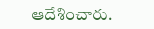ఆదేశించారు.